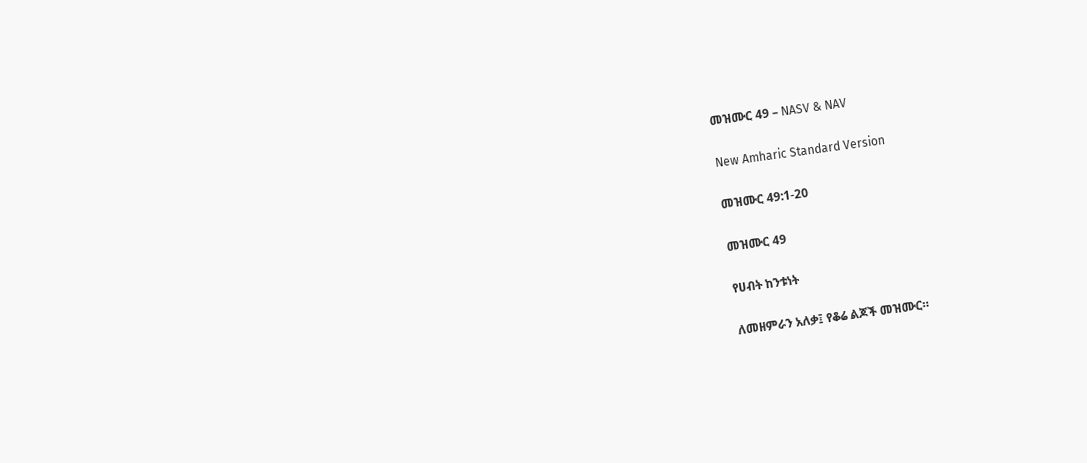መዝሙር 49 – NASV & NAV

New Amharic Standard Version

መዝሙር 49:1-20

መዝሙር 49

የሀብት ከንቱነት

ለመዘምራን አለቃ፤ የቆሬ ልጆች መዝሙር።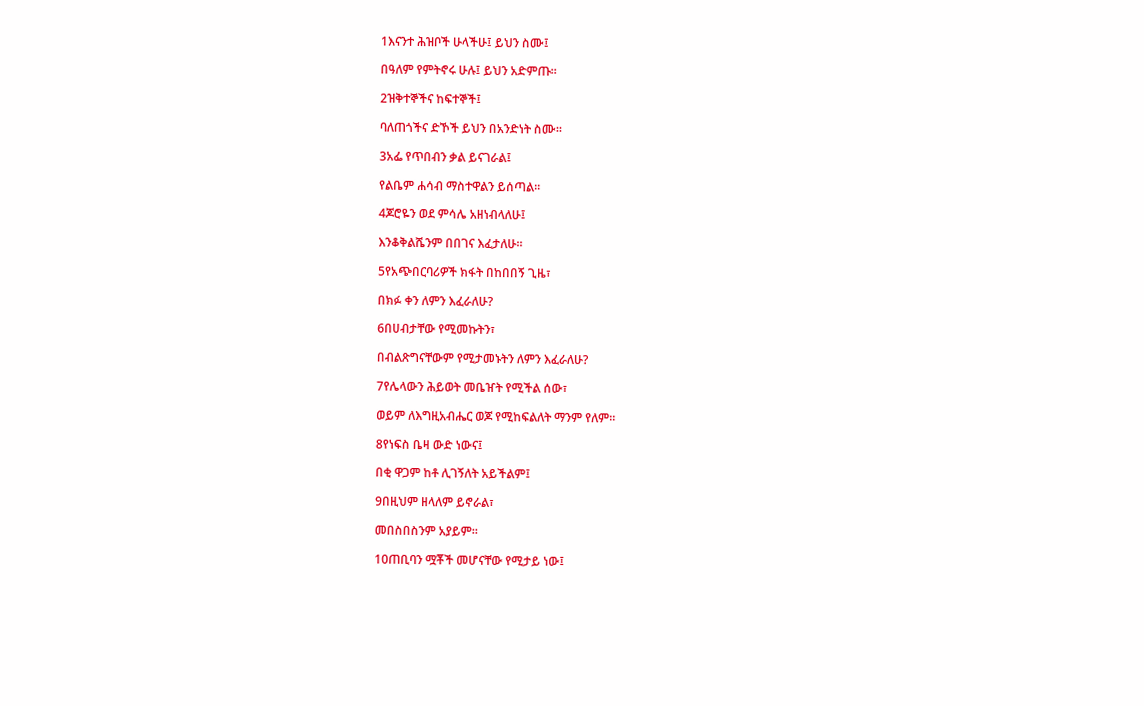1እናንተ ሕዝቦች ሁላችሁ፤ ይህን ስሙ፤

በዓለም የምትኖሩ ሁሉ፤ ይህን አድምጡ።

2ዝቅተኞችና ከፍተኞች፤

ባለጠጎችና ድኾች ይህን በአንድነት ስሙ።

3አፌ የጥበብን ቃል ይናገራል፤

የልቤም ሐሳብ ማስተዋልን ይሰጣል።

4ጆሮዬን ወደ ምሳሌ አዘነብላለሁ፤

እንቆቅልሼንም በበገና እፈታለሁ።

5የአጭበርባሪዎች ክፋት በከበበኝ ጊዜ፣

በክፉ ቀን ለምን እፈራለሁ?

6በሀብታቸው የሚመኩትን፣

በብልጽግናቸውም የሚታመኑትን ለምን እፈራለሁ?

7የሌላውን ሕይወት መቤዠት የሚችል ሰው፣

ወይም ለእግዚአብሔር ወጆ የሚከፍልለት ማንም የለም።

8የነፍስ ቤዛ ውድ ነውና፤

በቂ ዋጋም ከቶ ሊገኝለት አይችልም፤

9በዚህም ዘላለም ይኖራል፣

መበስበስንም አያይም።

10ጠቢባን ሟቾች መሆናቸው የሚታይ ነው፤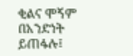ቂልና ሞኝም በአንድነት ይጠፋሉ፤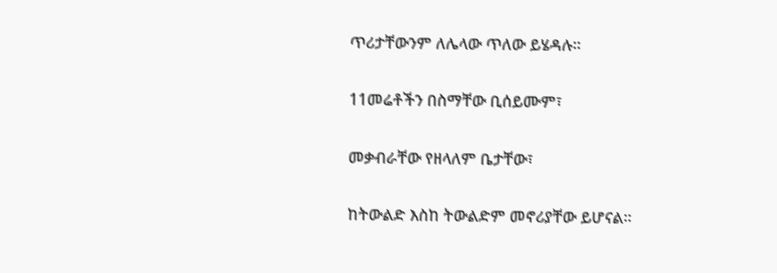ጥሪታቸውንም ለሌላው ጥለው ይሄዳሉ።

11መሬቶችን በስማቸው ቢሰይሙም፣

መቃብራቸው የዘላለም ቤታቸው፣

ከትውልድ እስከ ትውልድም መኖሪያቸው ይሆናል።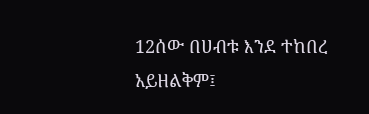12ሰው በሀብቱ እንደ ተከበረ አይዘልቅም፤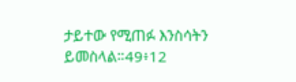ታይተው የሚጠፉ እንስሳትን ይመስላል።49፥12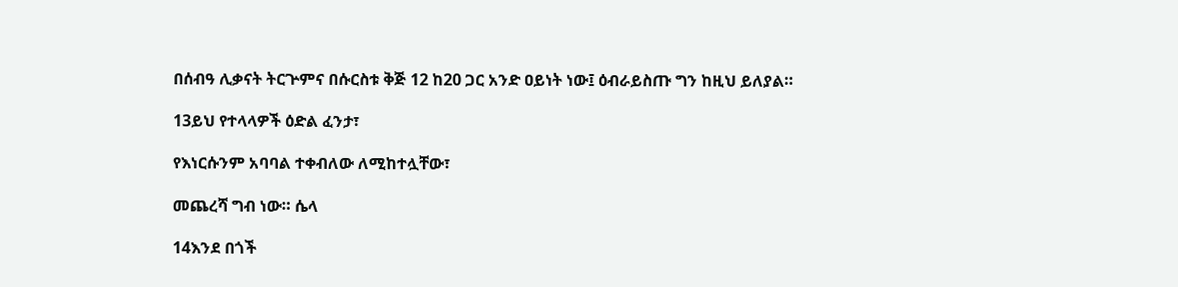በሰብዓ ሊቃናት ትርጕምና በሱርስቱ ቅጅ 12 ከ20 ጋር አንድ ዐይነት ነው፤ ዕብራይስጡ ግን ከዚህ ይለያል።

13ይህ የተላላዎች ዕድል ፈንታ፣

የእነርሱንም አባባል ተቀብለው ለሚከተሏቸው፣

መጨረሻ ግብ ነው። ሴላ

14እንደ በጎች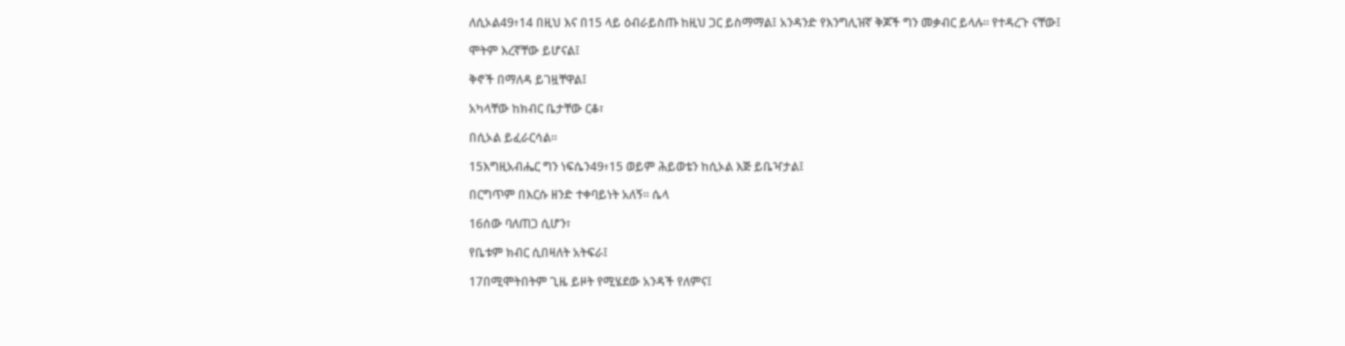ለሲኦል49፥14 በዚህ እና በ15 ላይ ዕብራይስጡ ከዚህ ጋር ይስማማል፤ አንዳንድ የእንግሊዝኛ ቅጆች ግን መቃብር ይላሉ። የተዳረጉ ናቸው፤

ሞትም እረኛቸው ይሆናል፤

ቅኖች በማለዳ ይገዟቸዋል፤

አካላቸው ከክብር ቤታቸው ርቆ፣

በሲኦል ይፈራርሳል።

15እግዚአብሔር ግን ነፍሴን49፥15 ወይም ሕይወቴን ከሲኦል እጅ ይቤዣታል፤

በርግጥም በእርሱ ዘንድ ተቀባይነት አለኝ። ሴላ

16ሰው ባለጠጋ ሲሆን፣

የቤቱም ክብር ሲበዛለት አትፍራ፤

17በሚሞትበትም ጊዜ ይዞት የሚሄደው አንዳች የለምና፤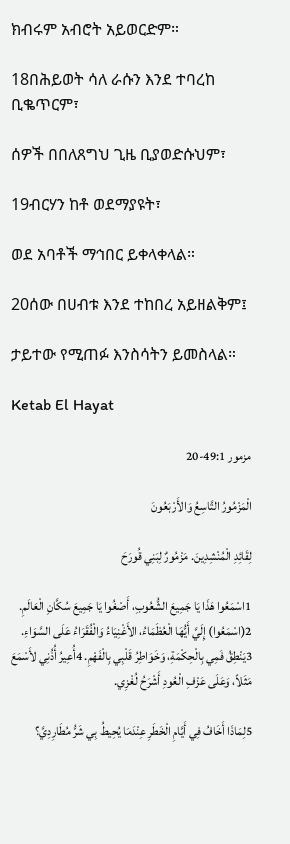ክብሩም አብሮት አይወርድም።

18በሕይወት ሳለ ራሱን እንደ ተባረከ ቢቈጥርም፣

ሰዎች በበለጸግህ ጊዜ ቢያወድሱህም፣

19ብርሃን ከቶ ወደማያዩት፣

ወደ አባቶች ማኅበር ይቀላቀላል።

20ሰው በሀብቱ እንደ ተከበረ አይዘልቅም፤

ታይተው የሚጠፉ እንስሳትን ይመስላል።

Ketab El Hayat

مزمور 49:1-20

الْمَزْمُورُ التَّاسِعُ وَالأَرْبَعُونَ

لِقَائِدِ الْمُنْشِدِينَ. مَزْمُورٌ لِبَنِي قُورَحَ

1اسْمَعُوا هَذَا يَا جَمِيعَ الشُّعُوبِ، أَصْغُوا يَا جَمِيعَ سُكَّانِ الْعَالَمِ. 2(اسْمَعُوا) إِلَيَّ أَيُّهَا الْعُظَمَاءُ، الأَغْنِيَاءُ وَالْفُقَرَاءُ عَلَى السَّوَاءِ. 3يَنْطِقُ فَمِي بِالْحِكْمَةِ، وَخَوَاطِرُ قَلْبِي بِالْفَهْمِ. 4أُعِيرُ أُذُنِي لأَسْمَعَ مَثَلاً، وَعَلَى عَزْفِ الْعُودِ أَشْرَحُ لُغْزِي.

5لِمَاذَا أَخَافُ فِي أَيَّامِ الْخَطَرِ عِنْدَمَا يُحِيطُ بِي شَرُّ مُطَارِدِيَّ؟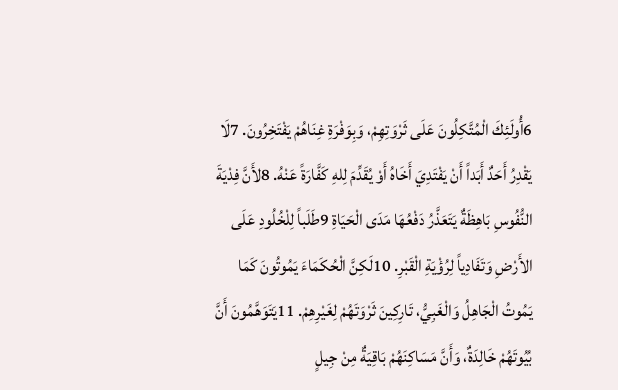6أُولَئِكَ الْمُتَّكِلُونَ عَلَى ثَرْوَتِهِمْ، وَبِوَفْرَةِ غِنَاهُمْ يَفْتَخِرُونَ. 7لَا يَقْدِرُ أَحَدٌ أَبَداً أَنْ يَفْتَدِيَ أَخَاهُ أَوْ يُقَدِّمَ لِلهِ كَفَّارَةً عَنْهُ. 8لأَنَّ فِدْيَةَ النُّفُوسِ بَاهِظَةٌ يَتَعَذَّرُ دَفْعُهَا مَدَى الْحَيَاةِ 9طَلَباً لِلْخُلُودِ عَلَى الأَرْضِ وَتَفَادِياً لِرُؤْيَةِ الْقَبْرِ. 10لَكِنَّ الْحُكَمَاءَ يَمُوتُونَ كَمَا يَمُوتُ الْجَاهِلُ وَالْغَبِيُّ، تَارِكِينَ ثَرْوَتَهُمْ لِغَيْرِهِمْ. 11يَتَوَهَّمُونَ أَنَّ بُيُوتَهُمْ خَالِدَةٌ، وَأَنَّ مَسَاكِنَهُمْ بَاقِيَةٌ مِنْ جِيلٍ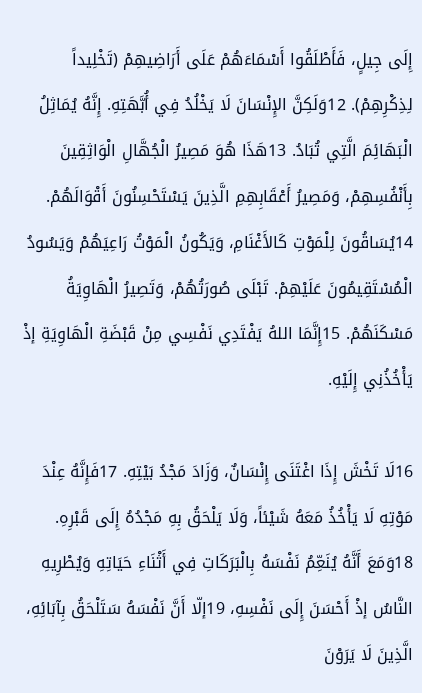إِلَى جِيلٍ، فَأَطْلَقُوا أَسْمَاءَهُمْ عَلَى أَرَاضِيهِمْ (تَخْلِيداً لِذِكْرِهِمْ). 12وَلَكِنَّ الإِنْسَانَ لَا يَخْلُدُ فِي أُبَّهَتِهِ. إِنَّهُ يُمَاثِلُ الْبَهَائِمَ الَّتِي تُبَادُ. 13هَذَا هُوَ مَصِيرُ الْجُهَّالِ الْوَاثِقِينَ بِأَنْفُسِهِمْ، وَمَصِيرُ أَعْقَابِهِمِ الَّذِينَ يَسْتَحْسِنُونَ أَقْوَالَهُمْ. 14يُسَاقُونَ لِلْمَوْتِ كَالأَغْنَامِ، وَيَكُونُ الْمَوْتُ رَاعِيَهُمْ وَيَسُودُ الْمُسْتَقِيمُونَ عَلَيْهِمْ. تَبْلَى صُورَتُهُمْ، وَتَصِيرُ الْهَاوِيَةُ مَسْكَنَهُمْ. 15إِنَّمَا اللهُ يَفْتَدِي نَفْسِي مِنْ قَبْضَةِ الْهَاوِيَةِ إذْ يَأْخُذُنِي إِلَيْهِ.

16لَا تَخْشَ إِذَا اغْتَنَى إِنْسَانٌ، وَزَادَ مَجْدُ بَيْتِهِ. 17فَإِنَّهُ عِنْدَ مَوْتِهِ لَا يَأْخُذُ مَعَهُ شَيْئاً، وَلَا يَلْحَقُ بِهِ مَجْدُهُ إِلَى قَبْرِهِ. 18وَمَعَ أَنَّهُ يُنَعِّمُ نَفْسَهُ بِالْبَرَكَاتِ فِي أَثْنَاءِ حَيَاتِهِ وَيُطْرِيهِ النَّاسُ إذْ أَحْسَنَ إِلَى نَفْسِهِ، 19إلّا أَنَّ نَفْسَهُ سَتَلْحَقُ بِآبَائِهِ، الَّذِينَ لَا يَرَوْنَ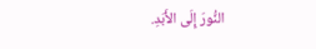النُّورَ إِلَى الأَبَدِ.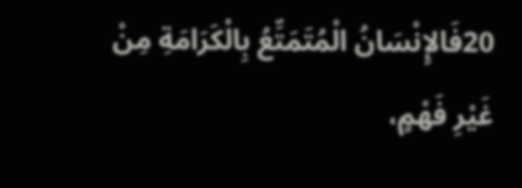20فَالإِنْسَانُ الْمُتَمَتِّعُ بِالْكَرَامَةِ مِنْ غَيْرِ فَهْمٍ،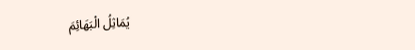يُمَاثِلُ الْبَهَائِمَ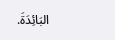البَائِدَةَ.